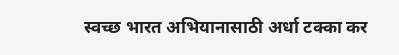स्वच्छ भारत अभियानासाठी अर्धा टक्का कर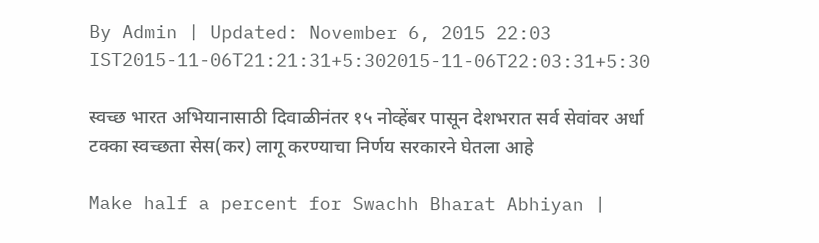By Admin | Updated: November 6, 2015 22:03 IST2015-11-06T21:21:31+5:302015-11-06T22:03:31+5:30

स्वच्छ भारत अभियानासाठी दिवाळीनंतर १५ नोव्हेंबर पासून देशभरात सर्व सेवांवर अर्धा टक्का स्वच्छता सेस(कर) लागू करण्याचा निर्णय सरकारने घेतला आहे

Make half a percent for Swachh Bharat Abhiyan |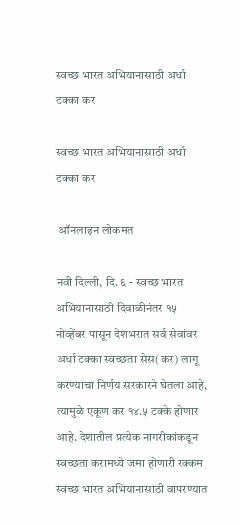स्वच्छ भारत अभियानासाठी अर्धा टक्का कर

स्वच्छ भारत अभियानासाठी अर्धा टक्का कर

 ऑनलाइन लोकमत

नवी दिल्ली, दि. ६ - स्वच्छ भारत अभियानासाठी दिवाळीनंतर १५ नोव्हेंबर पासून देशभरात सर्व सेवांवर अर्धा टक्का स्वच्छता सेस(कर) लागू करण्याचा निर्णय सरकारने घेतला आहे, त्यामुळे एकूण कर १४.५ टक्के होणार आहे. देशातील प्रत्येक नागरीकांकडून स्वच्छता करामध्ये जमा होणारी रक्कम स्वच्छ भारत अभियानासाठी वापरण्यात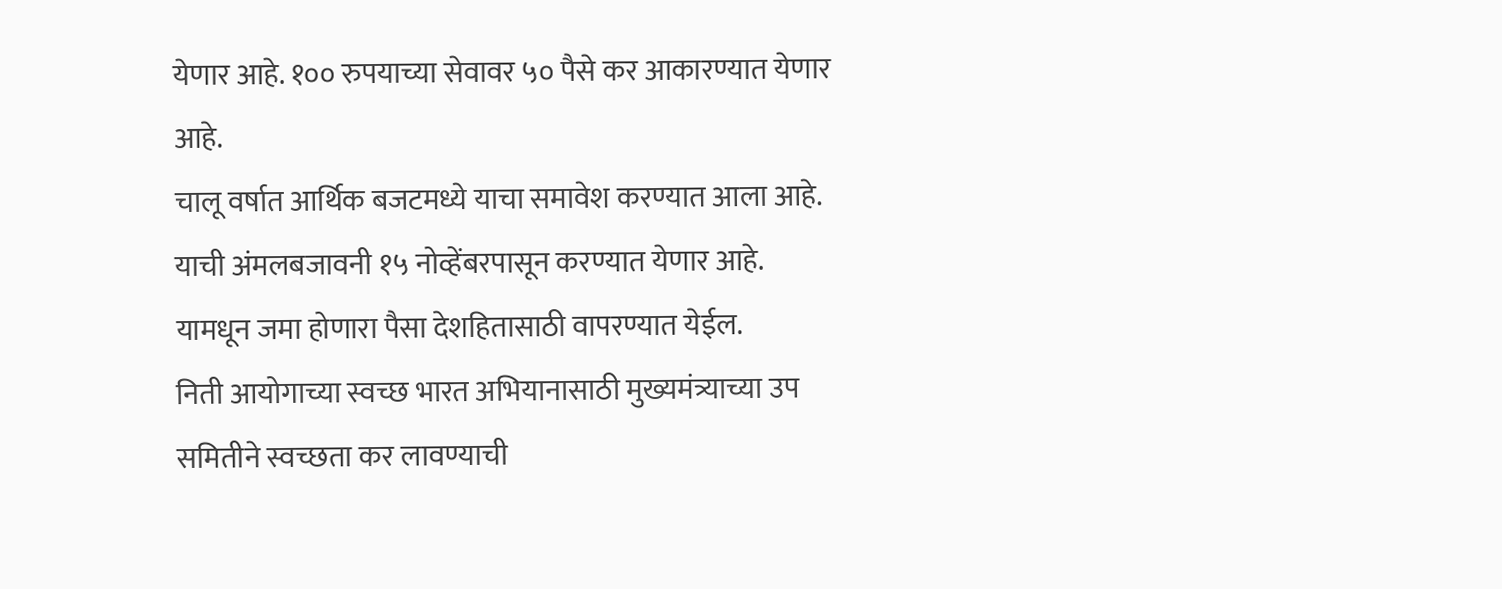येणार आहे. १०० रुपयाच्या सेवावर ५० पैसे कर आकारण्यात येणार आहे.
चालू वर्षात आर्थिक बजटमध्ये याचा समावेश करण्यात आला आहे. याची अंमलबजावनी १५ नोव्हेंबरपासून करण्यात येणार आहे. यामधून जमा होणारा पैसा देशहितासाठी वापरण्यात येईल.
निती आयोगाच्या स्वच्छ भारत अभियानासाठी मुख्यमंत्र्याच्या उप समितीने स्वच्छता कर लावण्याची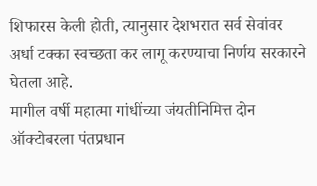शिफारस केली होती, त्यानुसार देशभरात सर्व सेवांवर अर्धा टक्का स्वच्छता कर लागू करण्याचा निर्णय सरकारने घेतला आहे.
मागील वर्षी महात्मा गांधींच्या जंयतीनिमित्त दोन ऑक्टोबरला पंतप्रधान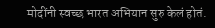मोदींनी स्वच्छ भारत अभियान सुरु केलं होतं.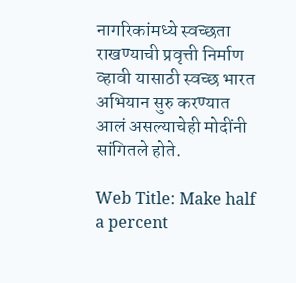नागरिकांमध्ये स्वच्छता राखण्याची प्रवृत्ती निर्माण व्हावी यासाठी स्वच्छ भारत अभियान सुरु करण्यात आलं असल्याचेही मोदींनी सांगितले होते.

Web Title: Make half a percent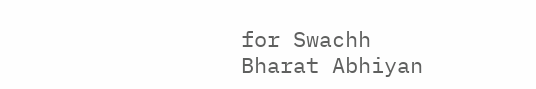for Swachh Bharat Abhiyan